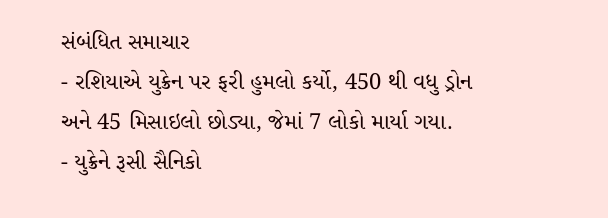સંબંધિત સમાચાર
- રશિયાએ યુક્રેન પર ફરી હુમલો કર્યો, 450 થી વધુ ડ્રોન અને 45 મિસાઇલો છોડ્યા, જેમાં 7 લોકો માર્યા ગયા.
- યુક્રેને રૂસી સૈનિકો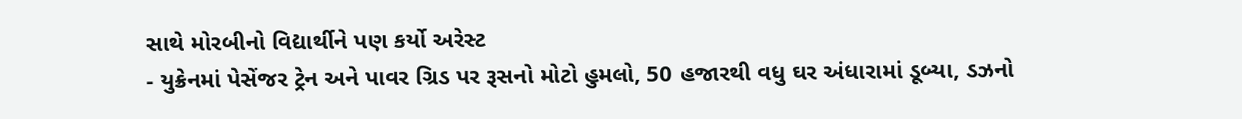સાથે મોરબીનો વિદ્યાર્થીને પણ કર્યો અરેસ્ટ
- યુક્રેનમાં પેસેંજર ટ્રેન અને પાવર ગ્રિડ પર રૂસનો મોટો હુમલો, 50 હજારથી વધુ ઘર અંધારામાં ડૂબ્યા, ડઝનો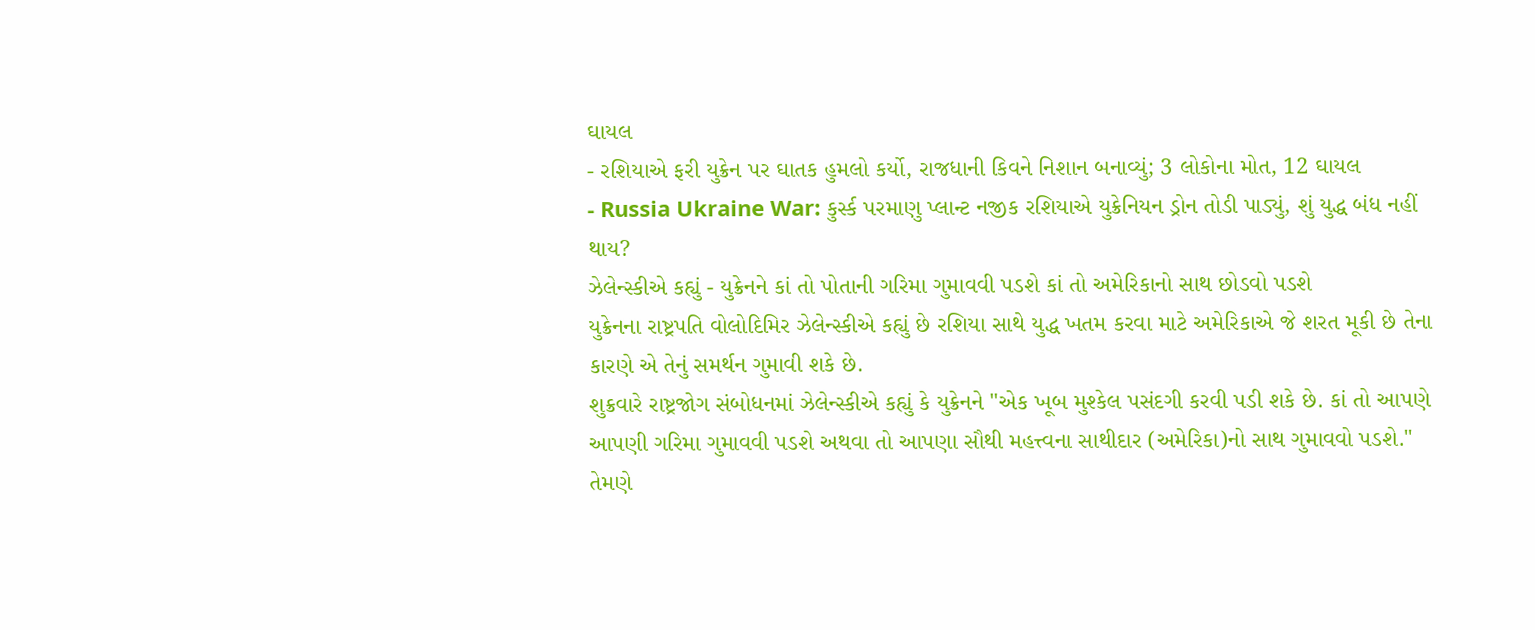ઘાયલ
- રશિયાએ ફરી યુક્રેન પર ઘાતક હુમલો કર્યો, રાજધાની કિવને નિશાન બનાવ્યું; 3 લોકોના મોત, 12 ઘાયલ
- Russia Ukraine War: કુર્સ્ક પરમાણુ પ્લાન્ટ નજીક રશિયાએ યુક્રેનિયન ડ્રોન તોડી પાડ્યું, શું યુદ્ધ બંધ નહીં થાય?
ઝેલેન્સ્કીએ કહ્યું - યુક્રેનને કાં તો પોતાની ગરિમા ગુમાવવી પડશે કાં તો અમેરિકાનો સાથ છોડવો પડશે
યુક્રેનના રાષ્ટ્રપતિ વોલોદિમિર ઝેલેન્સ્કીએ કહ્યું છે રશિયા સાથે યુદ્ધ ખતમ કરવા માટે અમેરિકાએ જે શરત મૂકી છે તેના કારણે એ તેનું સમર્થન ગુમાવી શકે છે.
શુક્રવારે રાષ્ટ્રજોગ સંબોધનમાં ઝેલેન્સ્કીએ કહ્યું કે યુક્રેનને "એક ખૂબ મુશ્કેલ પસંદગી કરવી પડી શકે છે. કાં તો આપણે આપણી ગરિમા ગુમાવવી પડશે અથવા તો આપણા સૌથી મહત્ત્વના સાથીદાર (અમેરિકા)નો સાથ ગુમાવવો પડશે."
તેમણે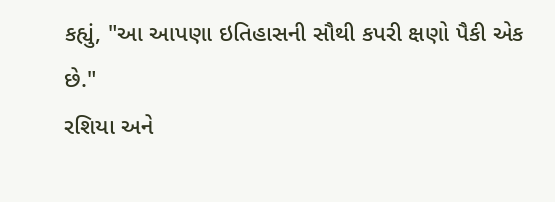કહ્યું, "આ આપણા ઇતિહાસની સૌથી કપરી ક્ષણો પૈકી એક છે."
રશિયા અને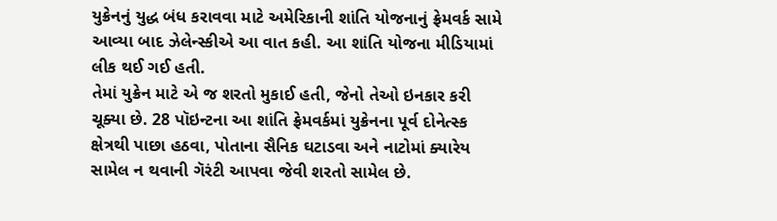યુક્રેનનું યુદ્ધ બંધ કરાવવા માટે અમેરિકાની શાંતિ યોજનાનું ફ્રેમવર્ક સામે આવ્યા બાદ ઝેલેન્સ્કીએ આ વાત કહી. આ શાંતિ યોજના મીડિયામાં લીક થઈ ગઈ હતી.
તેમાં યુક્રેન માટે એ જ શરતો મુકાઈ હતી, જેનો તેઓ ઇનકાર કરી ચૂક્યા છે. 28 પૉઇન્ટના આ શાંતિ ફ્રેમવર્કમાં યુક્રેનના પૂર્વ દોનેત્સ્ક ક્ષેત્રથી પાછા હઠવા, પોતાના સૈનિક ઘટાડવા અને નાટોમાં ક્યારેય સામેલ ન થવાની ગૅરંટી આપવા જેવી શરતો સામેલ છે.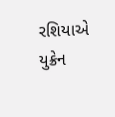રશિયાએ યુક્રેન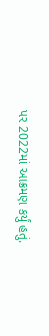પર 2022માં આક્રમણ કર્યું હતું.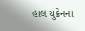હાલ યુક્રેનના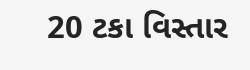20 ટકા વિસ્તાર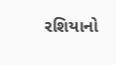રશિયાનો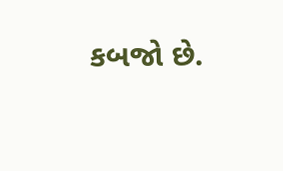કબજો છે.